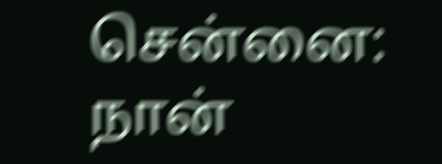சென்னை: நான்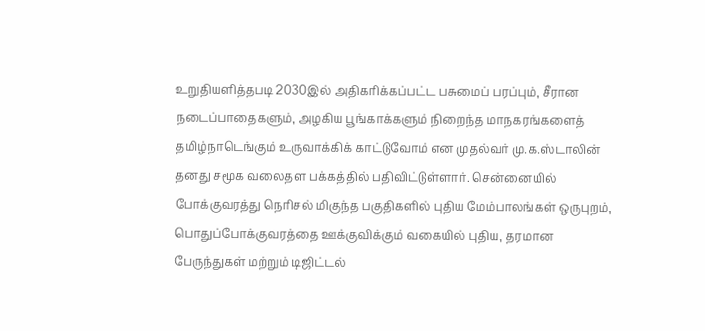உறுதியளித்தபடி 2030இல் அதிகரிக்கப்பட்ட பசுமைப் பரப்பும், சீரான நடைப்பாதைகளும், அழகிய பூங்காக்களும் நிறைந்த மாநகரங்களைத் தமிழ்நாடெங்கும் உருவாக்கிக் காட்டுவோம் என முதல்வர் மு.க.ஸ்டாலின் தனது சமூக வலைதள பக்கத்தில் பதிவிட்டுள்ளார். சென்னையில் போக்குவரத்து நெரிசல் மிகுந்த பகுதிகளில் புதிய மேம்பாலங்கள் ஒருபுறம், பொதுப்போக்குவரத்தை ஊக்குவிக்கும் வகையில் புதிய, தரமான பேருந்துகள் மற்றும் டிஜிட்டல்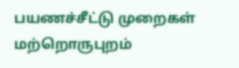பயணச்சீட்டு முறைகள் மற்றொருபுறம்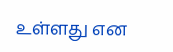உள்ளது என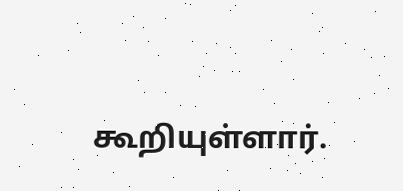கூறியுள்ளார்.